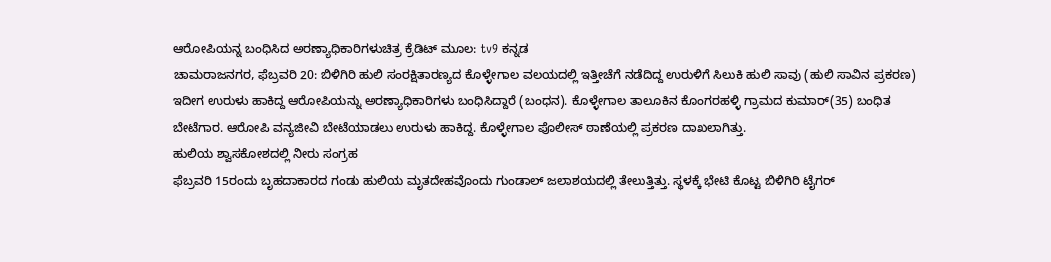ಆರೋಪಿಯನ್ನ ಬಂಧಿಸಿದ ಅರಣ್ಯಾಧಿಕಾರಿಗಳುಚಿತ್ರ ಕ್ರೆಡಿಟ್ ಮೂಲ: tv9 ಕನ್ನಡ
ಚಾಮರಾಜನಗರ, ಫೆಬ್ರವರಿ 20: ಬಿಳಿಗಿರಿ ಹುಲಿ ಸಂರಕ್ಷಿತಾರಣ್ಯದ ಕೊಳ್ಳೇಗಾಲ ವಲಯದಲ್ಲಿ ಇತ್ತೀಚೆಗೆ ನಡೆದಿದ್ದ ಉರುಳಿಗೆ ಸಿಲುಕಿ ಹುಲಿ ಸಾವು (ಹುಲಿ ಸಾವಿನ ಪ್ರಕರಣ) ಇದೀಗ ಉರುಳು ಹಾಕಿದ್ದ ಆರೋಪಿಯನ್ನು ಅರಣ್ಯಾಧಿಕಾರಿಗಳು ಬಂಧಿಸಿದ್ದಾರೆ (ಬಂಧನ). ಕೊಳ್ಳೇಗಾಲ ತಾಲೂಕಿನ ಕೊಂಗರಹಳ್ಳಿ ಗ್ರಾಮದ ಕುಮಾರ್(35) ಬಂಧಿತ ಬೇಟೆಗಾರ. ಆರೋಪಿ ವನ್ಯಜೀವಿ ಬೇಟೆಯಾಡಲು ಉರುಳು ಹಾಕಿದ್ದ. ಕೊಳ್ಳೇಗಾಲ ಪೊಲೀಸ್ ಠಾಣೆಯಲ್ಲಿ ಪ್ರಕರಣ ದಾಖಲಾಗಿತ್ತು.
ಹುಲಿಯ ಶ್ವಾಸಕೋಶದಲ್ಲಿ ನೀರು ಸಂಗ್ರಹ
ಫೆಬ್ರವರಿ 15ರಂದು ಬೃಹದಾಕಾರದ ಗಂಡು ಹುಲಿಯ ಮೃತದೇಹವೊಂದು ಗುಂಡಾಲ್ ಜಲಾಶಯದಲ್ಲಿ ತೇಲುತ್ತಿತ್ತು. ಸ್ಥಳಕ್ಕೆ ಭೇಟಿ ಕೊಟ್ಟ ಬಿಳಿಗಿರಿ ಟೈಗರ್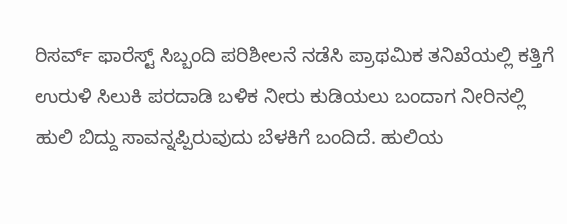ರಿಸರ್ವ್ ಫಾರೆಸ್ಟ್ ಸಿಬ್ಬಂದಿ ಪರಿಶೀಲನೆ ನಡೆಸಿ ಪ್ರಾಥಮಿಕ ತನಿಖೆಯಲ್ಲಿ ಕತ್ತಿಗೆ ಉರುಳಿ ಸಿಲುಕಿ ಪರದಾಡಿ ಬಳಿಕ ನೀರು ಕುಡಿಯಲು ಬಂದಾಗ ನೀರಿನಲ್ಲಿ ಹುಲಿ ಬಿದ್ದು ಸಾವನ್ನಪ್ಪಿರುವುದು ಬೆಳಕಿಗೆ ಬಂದಿದೆ. ಹುಲಿಯ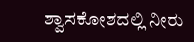ಶ್ವಾಸಕೋಶದಲ್ಲಿ ನೀರು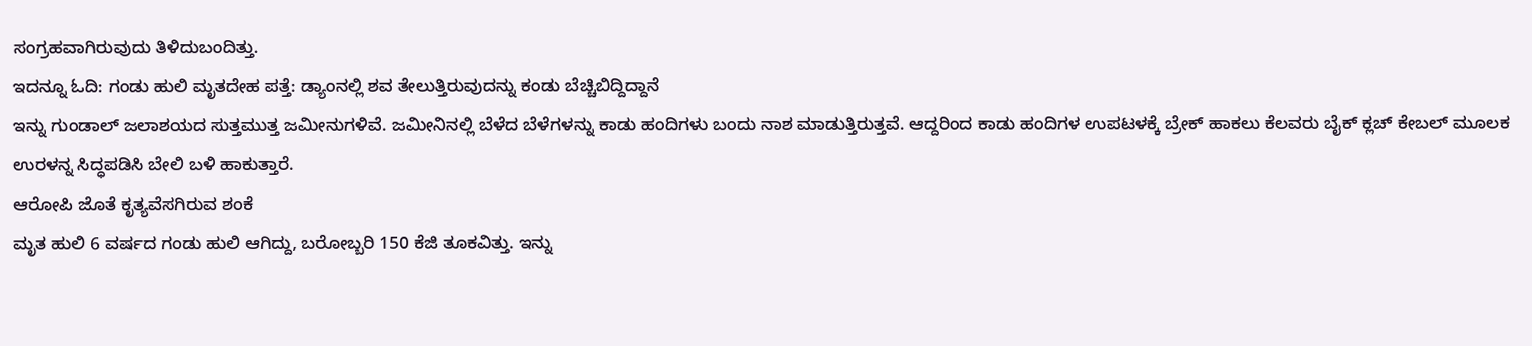ಸಂಗ್ರಹವಾಗಿರುವುದು ತಿಳಿದುಬಂದಿತ್ತು.
ಇದನ್ನೂ ಓದಿ: ಗಂಡು ಹುಲಿ ಮೃತದೇಹ ಪತ್ತೆ: ಡ್ಯಾಂನಲ್ಲಿ ಶವ ತೇಲುತ್ತಿರುವುದನ್ನು ಕಂಡು ಬೆಚ್ಚಿಬಿದ್ದಿದ್ದಾನೆ
ಇನ್ನು ಗುಂಡಾಲ್ ಜಲಾಶಯದ ಸುತ್ತಮುತ್ತ ಜಮೀನುಗಳಿವೆ. ಜಮೀನಿನಲ್ಲಿ ಬೆಳೆದ ಬೆಳೆಗಳನ್ನು ಕಾಡು ಹಂದಿಗಳು ಬಂದು ನಾಶ ಮಾಡುತ್ತಿರುತ್ತವೆ. ಆದ್ದರಿಂದ ಕಾಡು ಹಂದಿಗಳ ಉಪಟಳಕ್ಕೆ ಬ್ರೇಕ್ ಹಾಕಲು ಕೆಲವರು ಬೈಕ್ ಕ್ಲಚ್ ಕೇಬಲ್ ಮೂಲಕ ಉರಳನ್ನ ಸಿದ್ಧಪಡಿಸಿ ಬೇಲಿ ಬಳಿ ಹಾಕುತ್ತಾರೆ.
ಆರೋಪಿ ಜೊತೆ ಕೃತ್ಯವೆಸಗಿರುವ ಶಂಕೆ
ಮೃತ ಹುಲಿ 6 ವರ್ಷದ ಗಂಡು ಹುಲಿ ಆಗಿದ್ದು, ಬರೋಬ್ಬರಿ 150 ಕೆಜಿ ತೂಕವಿತ್ತು. ಇನ್ನು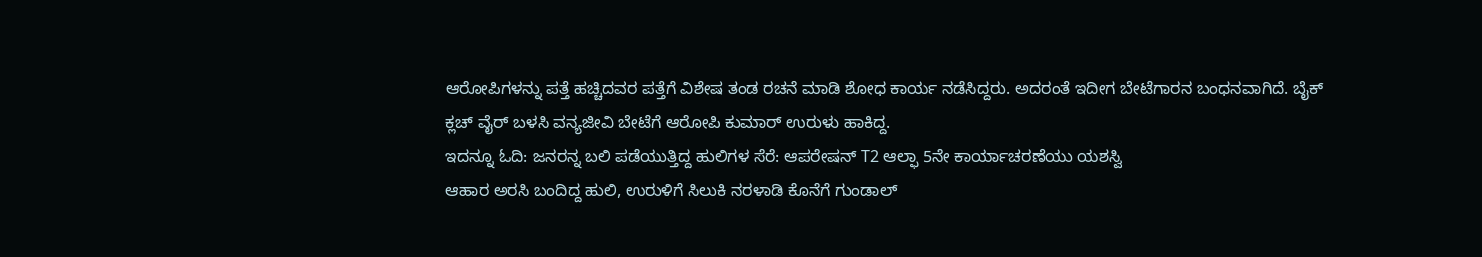ಆರೋಪಿಗಳನ್ನು ಪತ್ತೆ ಹಚ್ಚಿದವರ ಪತ್ತೆಗೆ ವಿಶೇಷ ತಂಡ ರಚನೆ ಮಾಡಿ ಶೋಧ ಕಾರ್ಯ ನಡೆಸಿದ್ದರು. ಅದರಂತೆ ಇದೀಗ ಬೇಟೆಗಾರನ ಬಂಧನವಾಗಿದೆ. ಬೈಕ್ ಕ್ಲಚ್ ವೈರ್ ಬಳಸಿ ವನ್ಯಜೀವಿ ಬೇಟೆಗೆ ಆರೋಪಿ ಕುಮಾರ್ ಉರುಳು ಹಾಕಿದ್ದ.
ಇದನ್ನೂ ಓದಿ: ಜನರನ್ನ ಬಲಿ ಪಡೆಯುತ್ತಿದ್ದ ಹುಲಿಗಳ ಸೆರೆ: ಆಪರೇಷನ್ T2 ಆಲ್ಫಾ 5ನೇ ಕಾರ್ಯಾಚರಣೆಯು ಯಶಸ್ವಿ
ಆಹಾರ ಅರಸಿ ಬಂದಿದ್ದ ಹುಲಿ, ಉರುಳಿಗೆ ಸಿಲುಕಿ ನರಳಾಡಿ ಕೊನೆಗೆ ಗುಂಡಾಲ್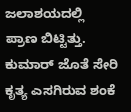ಜಲಾಶಯದಲ್ಲಿ ಪ್ರಾಣ ಬಿಟ್ಟಿತ್ತು. ಕುಮಾರ್ ಜೊತೆ ಸೇರಿ ಕೃತ್ಯ ಎಸಗಿರುವ ಶಂಕೆ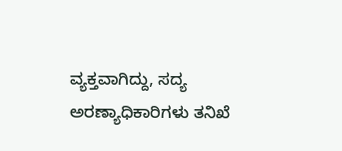ವ್ಯಕ್ತವಾಗಿದ್ದು, ಸದ್ಯ ಅರಣ್ಯಾಧಿಕಾರಿಗಳು ತನಿಖೆ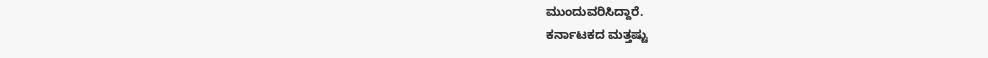ಮುಂದುವರಿಸಿದ್ದಾರೆ.
ಕರ್ನಾಟಕದ ಮತ್ತಷ್ಟು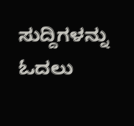ಸುದ್ದಿಗಳನ್ನು ಓದಲು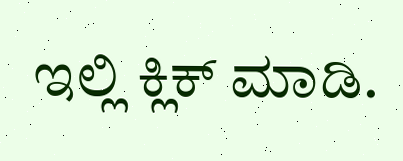ಇಲ್ಲಿ ಕ್ಲಿಕ್ ಮಾಡಿ.